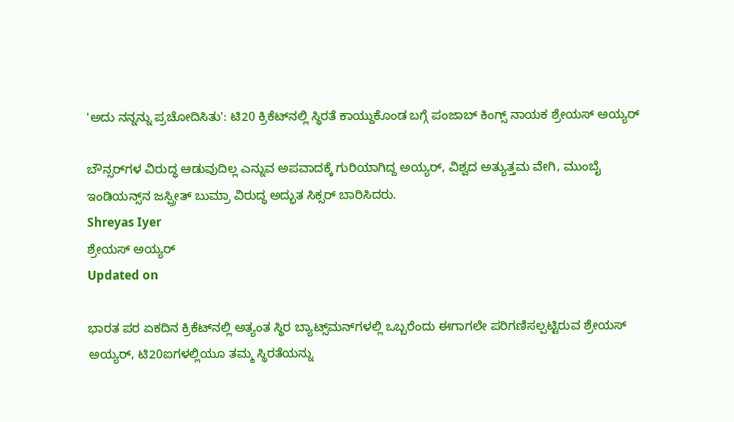'ಅದು ನನ್ನನ್ನು ಪ್ರಚೋದಿಸಿತು': ಟಿ20 ಕ್ರಿಕೆಟ್‌ನಲ್ಲಿ ಸ್ಥಿರತೆ ಕಾಯ್ದುಕೊಂಡ ಬಗ್ಗೆ ಪಂಜಾಬ್ ಕಿಂಗ್ಸ್ ನಾಯಕ ಶ್ರೇಯಸ್ ಅಯ್ಯರ್

ಬೌನ್ಸರ್‌ಗಳ ವಿರುದ್ಧ ಆಡುವುದಿಲ್ಲ ಎನ್ನುವ ಅಪವಾದಕ್ಕೆ ಗುರಿಯಾಗಿದ್ದ ಅಯ್ಯರ್, ವಿಶ್ವದ ಅತ್ಯುತ್ತಮ ವೇಗಿ, ಮುಂಬೈ ಇಂಡಿಯನ್ಸ್‌ನ ಜಸ್ಪ್ರೀತ್ ಬುಮ್ರಾ ವಿರುದ್ಧ ಅದ್ಭುತ ಸಿಕ್ಸರ್ ಬಾರಿಸಿದರು.
Shreyas Iyer
ಶ್ರೇಯಸ್ ಅಯ್ಯರ್
Updated on

ಭಾರತ ಪರ ಏಕದಿನ ಕ್ರಿಕೆಟ್‌ನಲ್ಲಿ ಅತ್ಯಂತ ಸ್ಥಿರ ಬ್ಯಾಟ್ಸ್‌ಮನ್‌ಗಳಲ್ಲಿ ಒಬ್ಬರೆಂದು ಈಗಾಗಲೇ ಪರಿಗಣಿಸಲ್ಪಟ್ಟಿರುವ ಶ್ರೇಯಸ್ ಅಯ್ಯರ್, ಟಿ20ಐಗಳಲ್ಲಿಯೂ ತಮ್ಮ ಸ್ಥಿರತೆಯನ್ನು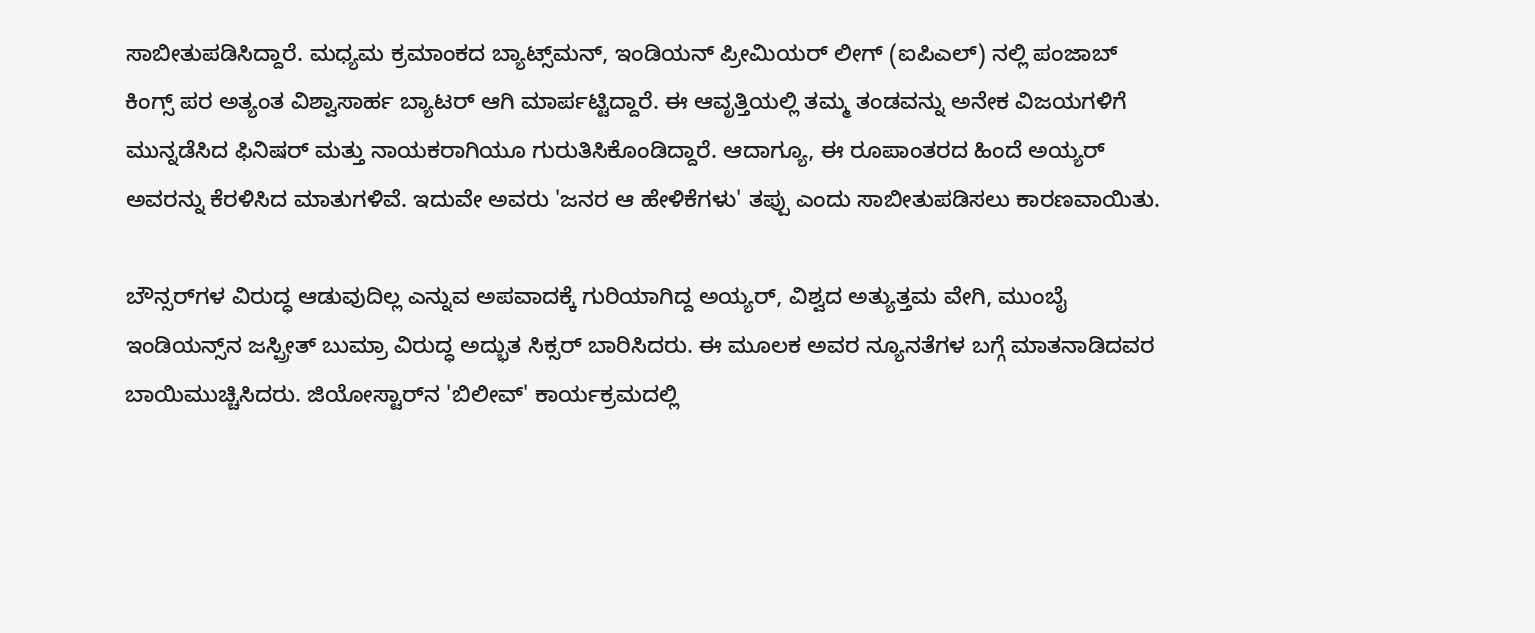ಸಾಬೀತುಪಡಿಸಿದ್ದಾರೆ. ಮಧ್ಯಮ ಕ್ರಮಾಂಕದ ಬ್ಯಾಟ್ಸ್‌ಮನ್, ಇಂಡಿಯನ್ ಪ್ರೀಮಿಯರ್ ಲೀಗ್ (ಐಪಿಎಲ್) ನಲ್ಲಿ ಪಂಜಾಬ್ ಕಿಂಗ್ಸ್ ಪರ ಅತ್ಯಂತ ವಿಶ್ವಾಸಾರ್ಹ ಬ್ಯಾಟರ್ ಆಗಿ ಮಾರ್ಪಟ್ಟಿದ್ದಾರೆ. ಈ ಆವೃತ್ತಿಯಲ್ಲಿ ತಮ್ಮ ತಂಡವನ್ನು ಅನೇಕ ವಿಜಯಗಳಿಗೆ ಮುನ್ನಡೆಸಿದ ಫಿನಿಷರ್ ಮತ್ತು ನಾಯಕರಾಗಿಯೂ ಗುರುತಿಸಿಕೊಂಡಿದ್ದಾರೆ. ಆದಾಗ್ಯೂ, ಈ ರೂಪಾಂತರದ ಹಿಂದೆ ಅಯ್ಯರ್ ಅವರನ್ನು ಕೆರಳಿಸಿದ ಮಾತುಗಳಿವೆ. ಇದುವೇ ಅವರು 'ಜನರ ಆ ಹೇಳಿಕೆಗಳು' ತಪ್ಪು ಎಂದು ಸಾಬೀತುಪಡಿಸಲು ಕಾರಣವಾಯಿತು.

ಬೌನ್ಸರ್‌ಗಳ ವಿರುದ್ಧ ಆಡುವುದಿಲ್ಲ ಎನ್ನುವ ಅಪವಾದಕ್ಕೆ ಗುರಿಯಾಗಿದ್ದ ಅಯ್ಯರ್, ವಿಶ್ವದ ಅತ್ಯುತ್ತಮ ವೇಗಿ, ಮುಂಬೈ ಇಂಡಿಯನ್ಸ್‌ನ ಜಸ್ಪ್ರೀತ್ ಬುಮ್ರಾ ವಿರುದ್ಧ ಅದ್ಭುತ ಸಿಕ್ಸರ್ ಬಾರಿಸಿದರು. ಈ ಮೂಲಕ ಅವರ ನ್ಯೂನತೆಗಳ ಬಗ್ಗೆ ಮಾತನಾಡಿದವರ ಬಾಯಿಮುಚ್ಚಿಸಿದರು. ಜಿಯೋಸ್ಟಾರ್‌ನ 'ಬಿಲೀವ್' ಕಾರ್ಯಕ್ರಮದಲ್ಲಿ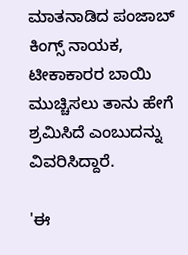ಮಾತನಾಡಿದ ಪಂಜಾಬ್ ಕಿಂಗ್ಸ್ ನಾಯಕ, ಟೀಕಾಕಾರರ ಬಾಯಿ ಮುಚ್ಚಿಸಲು ತಾನು ಹೇಗೆ ಶ್ರಮಿಸಿದೆ ಎಂಬುದನ್ನು ವಿವರಿಸಿದ್ದಾರೆ.

'ಈ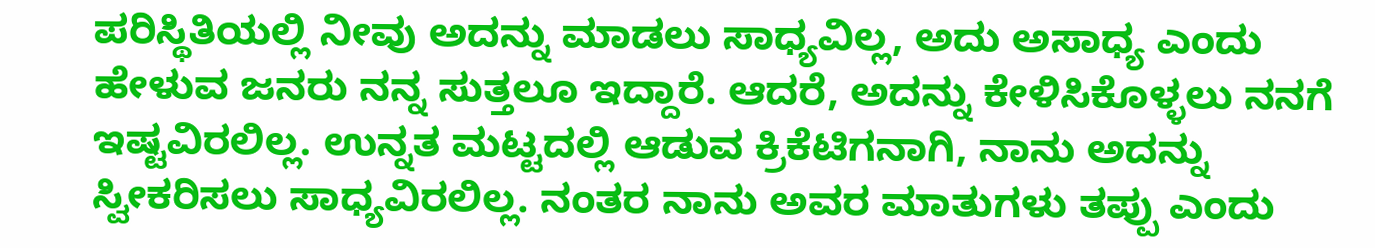ಪರಿಸ್ಥಿತಿಯಲ್ಲಿ ನೀವು ಅದನ್ನು ಮಾಡಲು ಸಾಧ್ಯವಿಲ್ಲ, ಅದು ಅಸಾಧ್ಯ ಎಂದು ಹೇಳುವ ಜನರು ನನ್ನ ಸುತ್ತಲೂ ಇದ್ದಾರೆ. ಆದರೆ, ಅದನ್ನು ಕೇಳಿಸಿಕೊಳ್ಳಲು ನನಗೆ ಇಷ್ಟವಿರಲಿಲ್ಲ. ಉನ್ನತ ಮಟ್ಟದಲ್ಲಿ ಆಡುವ ಕ್ರಿಕೆಟಿಗನಾಗಿ, ನಾನು ಅದನ್ನು ಸ್ವೀಕರಿಸಲು ಸಾಧ್ಯವಿರಲಿಲ್ಲ. ನಂತರ ನಾನು ಅವರ ಮಾತುಗಳು ತಪ್ಪು ಎಂದು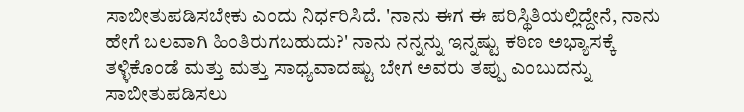ಸಾಬೀತುಪಡಿಸಬೇಕು ಎಂದು ನಿರ್ಧರಿಸಿದೆ. 'ನಾನು ಈಗ ಈ ಪರಿಸ್ಥಿತಿಯಲ್ಲಿದ್ದೇನೆ, ನಾನು ಹೇಗೆ ಬಲವಾಗಿ ಹಿಂತಿರುಗಬಹುದು?' ನಾನು ನನ್ನನ್ನು ಇನ್ನಷ್ಟು ಕಠಿಣ ಅಭ್ಯಾಸಕ್ಕೆ ತಳ್ಳಿಕೊಂಡೆ ಮತ್ತು ಮತ್ತು ಸಾಧ್ಯವಾದಷ್ಟು ಬೇಗ ಅವರು ತಪ್ಪು ಎಂಬುದನ್ನು ಸಾಬೀತುಪಡಿಸಲು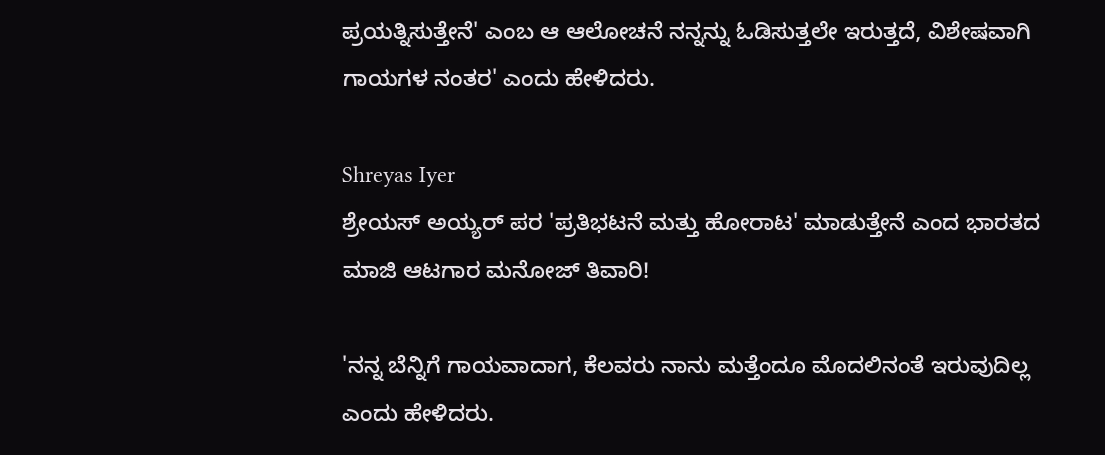ಪ್ರಯತ್ನಿಸುತ್ತೇನೆ' ಎಂಬ ಆ ಆಲೋಚನೆ ನನ್ನನ್ನು ಓಡಿಸುತ್ತಲೇ ಇರುತ್ತದೆ, ವಿಶೇಷವಾಗಿ ಗಾಯಗಳ ನಂತರ' ಎಂದು ಹೇಳಿದರು.

Shreyas Iyer
ಶ್ರೇಯಸ್ ಅಯ್ಯರ್ ಪರ 'ಪ್ರತಿಭಟನೆ ಮತ್ತು ಹೋರಾಟ' ಮಾಡುತ್ತೇನೆ ಎಂದ ಭಾರತದ ಮಾಜಿ ಆಟಗಾರ ಮನೋಜ್ ತಿವಾರಿ!

'ನನ್ನ ಬೆನ್ನಿಗೆ ಗಾಯವಾದಾಗ, ಕೆಲವರು ನಾನು ಮತ್ತೆಂದೂ ಮೊದಲಿನಂತೆ ಇರುವುದಿಲ್ಲ ಎಂದು ಹೇಳಿದರು.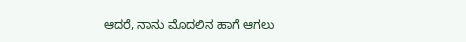ಆದರೆ, ನಾನು ಮೊದಲಿನ ಹಾಗೆ ಆಗಲು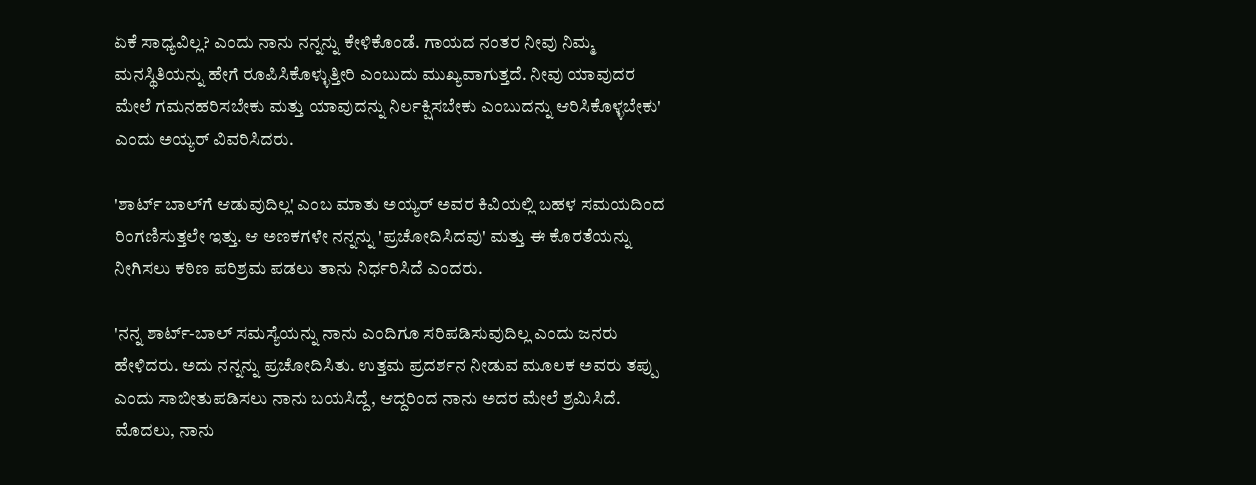ಏಕೆ ಸಾಧ್ಯವಿಲ್ಲ? ಎಂದು ನಾನು ನನ್ನನ್ನು ಕೇಳಿಕೊಂಡೆ. ಗಾಯದ ನಂತರ ನೀವು ನಿಮ್ಮ ಮನಸ್ಥಿತಿಯನ್ನು ಹೇಗೆ ರೂಪಿಸಿಕೊಳ್ಳುತ್ತೀರಿ ಎಂಬುದು ಮುಖ್ಯವಾಗುತ್ತದೆ. ನೀವು ಯಾವುದರ ಮೇಲೆ ಗಮನಹರಿಸಬೇಕು ಮತ್ತು ಯಾವುದನ್ನು ನಿರ್ಲಕ್ಷಿಸಬೇಕು ಎಂಬುದನ್ನು ಆರಿಸಿಕೊಳ್ಳಬೇಕು' ಎಂದು ಅಯ್ಯರ್ ವಿವರಿಸಿದರು.

'ಶಾರ್ಟ್ ಬಾಲ್‌ಗೆ ಆಡುವುದಿಲ್ಲ' ಎಂಬ ಮಾತು ಅಯ್ಯರ್ ಅವರ ಕಿವಿಯಲ್ಲಿ ಬಹಳ ಸಮಯದಿಂದ ರಿಂಗಣಿಸುತ್ತಲೇ ಇತ್ತು. ಆ ಅಣಕಗಳೇ ನನ್ನನ್ನು 'ಪ್ರಚೋದಿಸಿದವು' ಮತ್ತು ಈ ಕೊರತೆಯನ್ನು ನೀಗಿಸಲು ಕಠಿಣ ಪರಿಶ್ರಮ ಪಡಲು ತಾನು ನಿರ್ಧರಿಸಿದೆ ಎಂದರು.

'ನನ್ನ ಶಾರ್ಟ್-ಬಾಲ್ ಸಮಸ್ಯೆಯನ್ನು ನಾನು ಎಂದಿಗೂ ಸರಿಪಡಿಸುವುದಿಲ್ಲ ಎಂದು ಜನರು ಹೇಳಿದರು. ಅದು ನನ್ನನ್ನು ಪ್ರಚೋದಿಸಿತು. ಉತ್ತಮ ಪ್ರದರ್ಶನ ನೀಡುವ ಮೂಲಕ ಅವರು ತಪ್ಪು ಎಂದು ಸಾಬೀತುಪಡಿಸಲು ನಾನು ಬಯಸಿದ್ದೆ, ಆದ್ದರಿಂದ ನಾನು ಅದರ ಮೇಲೆ ಶ್ರಮಿಸಿದೆ. ಮೊದಲು, ನಾನು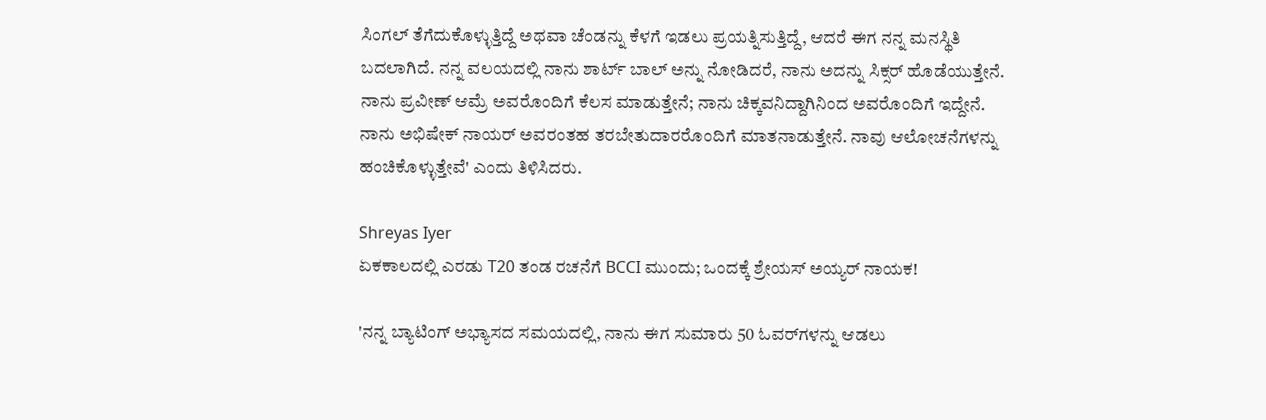ಸಿಂಗಲ್ ತೆಗೆದುಕೊಳ್ಳುತ್ತಿದ್ದೆ ಅಥವಾ ಚೆಂಡನ್ನು ಕೆಳಗೆ ಇಡಲು ಪ್ರಯತ್ನಿಸುತ್ತಿದ್ದೆ, ಆದರೆ ಈಗ ನನ್ನ ಮನಸ್ಥಿತಿ ಬದಲಾಗಿದೆ. ನನ್ನ ವಲಯದಲ್ಲಿ ನಾನು ಶಾರ್ಟ್ ಬಾಲ್ ಅನ್ನು ನೋಡಿದರೆ, ನಾನು ಅದನ್ನು ಸಿಕ್ಸರ್‌ ಹೊಡೆಯುತ್ತೇನೆ. ನಾನು ಪ್ರವೀಣ್ ಆಮ್ರೆ ಅವರೊಂದಿಗೆ ಕೆಲಸ ಮಾಡುತ್ತೇನೆ; ನಾನು ಚಿಕ್ಕವನಿದ್ದಾಗಿನಿಂದ ಅವರೊಂದಿಗೆ ಇದ್ದೇನೆ. ನಾನು ಅಭಿಷೇಕ್ ನಾಯರ್ ಅವರಂತಹ ತರಬೇತುದಾರರೊಂದಿಗೆ ಮಾತನಾಡುತ್ತೇನೆ. ನಾವು ಆಲೋಚನೆಗಳನ್ನು ಹಂಚಿಕೊಳ್ಳುತ್ತೇವೆ' ಎಂದು ತಿಳಿಸಿದರು.

Shreyas Iyer
ಏಕಕಾಲದಲ್ಲಿ ಎರಡು T20 ತಂಡ ರಚನೆಗೆ BCCI ಮುಂದು; ಒಂದಕ್ಕೆ ಶ್ರೇಯಸ್ ಅಯ್ಯರ್ ನಾಯಕ!

'ನನ್ನ ಬ್ಯಾಟಿಂಗ್ ಅಭ್ಯಾಸದ ಸಮಯದಲ್ಲಿ, ನಾನು ಈಗ ಸುಮಾರು 50 ಓವರ್‌ಗಳನ್ನು ಆಡಲು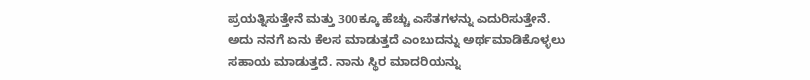ಪ್ರಯತ್ನಿಸುತ್ತೇನೆ ಮತ್ತು 300ಕ್ಕೂ ಹೆಚ್ಚು ಎಸೆತಗಳನ್ನು ಎದುರಿಸುತ್ತೇನೆ. ಅದು ನನಗೆ ಏನು ಕೆಲಸ ಮಾಡುತ್ತದೆ ಎಂಬುದನ್ನು ಅರ್ಥಮಾಡಿಕೊಳ್ಳಲು ಸಹಾಯ ಮಾಡುತ್ತದೆ. ನಾನು ಸ್ಥಿರ ಮಾದರಿಯನ್ನು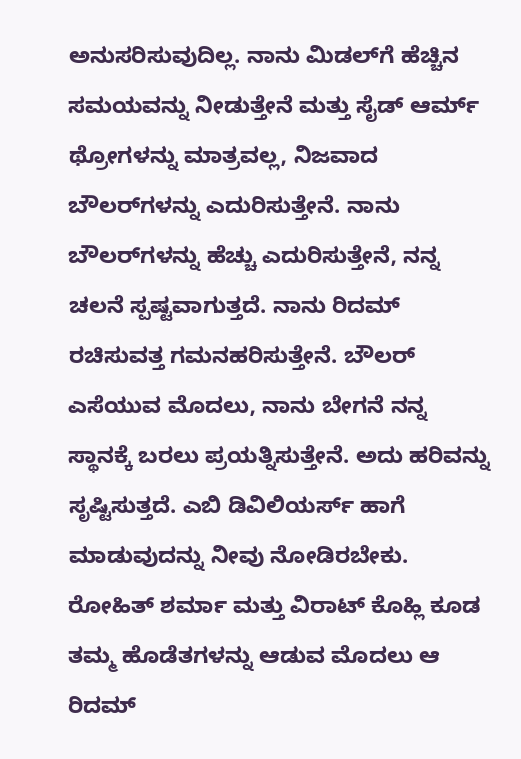ಅನುಸರಿಸುವುದಿಲ್ಲ. ನಾನು ಮಿಡಲ್‌ಗೆ ಹೆಚ್ಚಿನ ಸಮಯವನ್ನು ನೀಡುತ್ತೇನೆ ಮತ್ತು ಸೈಡ್ ಆರ್ಮ್ ಥ್ರೋಗಳನ್ನು ಮಾತ್ರವಲ್ಲ, ನಿಜವಾದ ಬೌಲರ್‌ಗಳನ್ನು ಎದುರಿಸುತ್ತೇನೆ. ನಾನು ಬೌಲರ್‌ಗಳನ್ನು ಹೆಚ್ಚು ಎದುರಿಸುತ್ತೇನೆ, ನನ್ನ ಚಲನೆ ಸ್ಪಷ್ಟವಾಗುತ್ತದೆ. ನಾನು ರಿದಮ್ ರಚಿಸುವತ್ತ ಗಮನಹರಿಸುತ್ತೇನೆ. ಬೌಲರ್ ಎಸೆಯುವ ಮೊದಲು, ನಾನು ಬೇಗನೆ ನನ್ನ ಸ್ಥಾನಕ್ಕೆ ಬರಲು ಪ್ರಯತ್ನಿಸುತ್ತೇನೆ. ಅದು ಹರಿವನ್ನು ಸೃಷ್ಟಿಸುತ್ತದೆ. ಎಬಿ ಡಿವಿಲಿಯರ್ಸ್ ಹಾಗೆ ಮಾಡುವುದನ್ನು ನೀವು ನೋಡಿರಬೇಕು. ರೋಹಿತ್ ಶರ್ಮಾ ಮತ್ತು ವಿರಾಟ್ ಕೊಹ್ಲಿ ಕೂಡ ತಮ್ಮ ಹೊಡೆತಗಳನ್ನು ಆಡುವ ಮೊದಲು ಆ ರಿದಮ್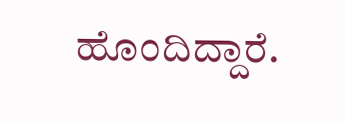ಹೊಂದಿದ್ದಾರೆ.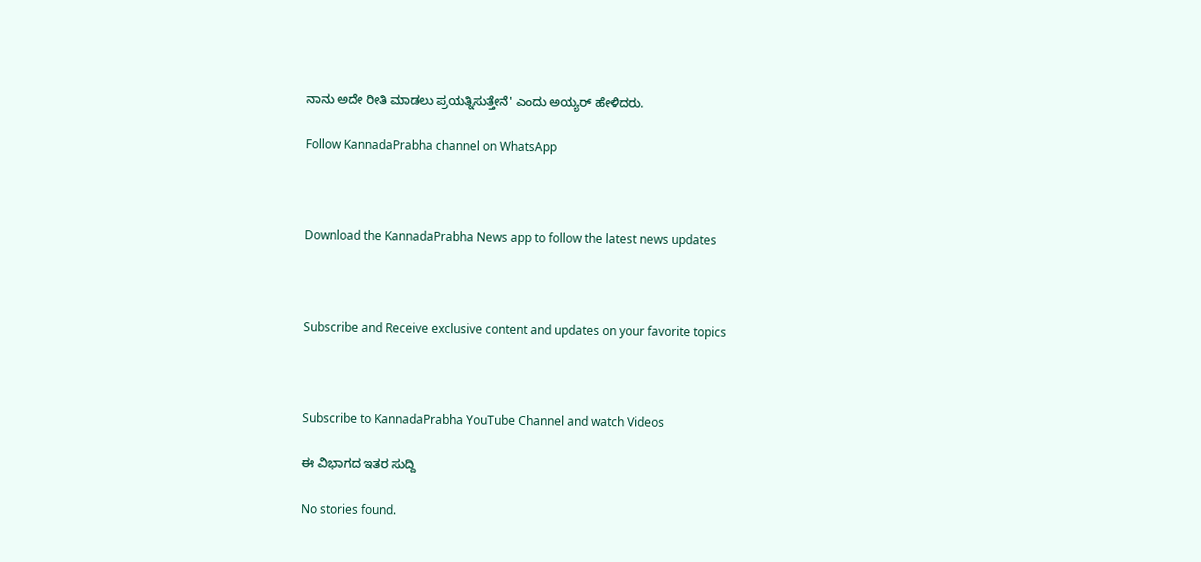ನಾನು ಅದೇ ರೀತಿ ಮಾಡಲು ಪ್ರಯತ್ನಿಸುತ್ತೇನೆ' ಎಂದು ಅಯ್ಯರ್ ಹೇಳಿದರು.

Follow KannadaPrabha channel on WhatsApp



Download the KannadaPrabha News app to follow the latest news updates



Subscribe and Receive exclusive content and updates on your favorite topics



Subscribe to KannadaPrabha YouTube Channel and watch Videos

ಈ ವಿಭಾಗದ ಇತರ ಸುದ್ದಿ

No stories found.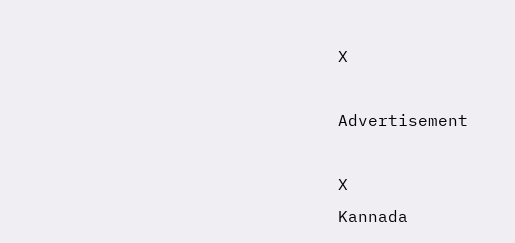X

Advertisement

X
Kannada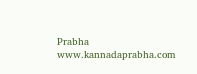Prabha
www.kannadaprabha.com